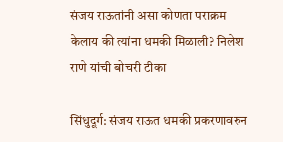संजय राऊतांनी असा कोणता पराक्रम केलाय की त्यांना धमकी मिळाली? निलेश राणे यांची बोचरी टीका

सिंधुदूर्ग: संजय राऊत धमकी प्रकरणावरुन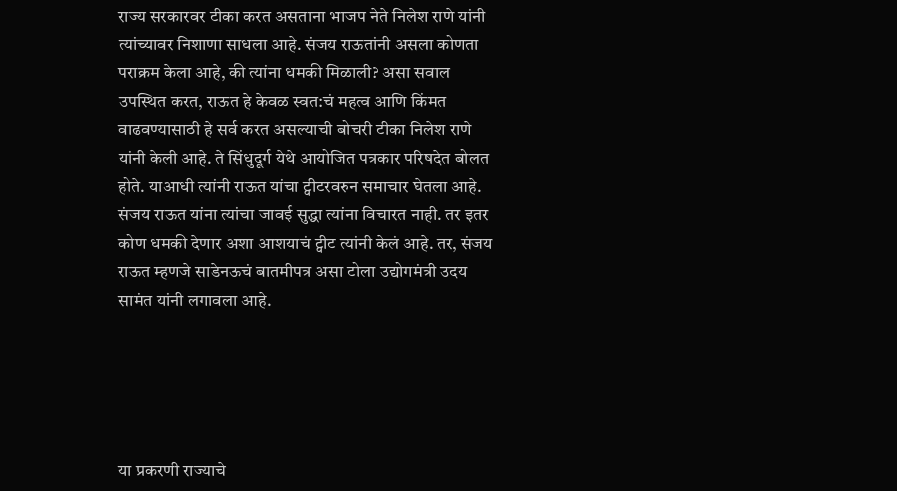राज्य सरकारवर टीका करत असताना भाजप नेते निलेश राणे यांनी त्यांच्यावर निशाणा साधला आहे. संजय राऊतांनी असला कोणता पराक्रम केला आहे, की त्यांना धमकी मिळाली? असा सवाल उपस्थित करत, राऊत हे केवळ स्वत:चं महत्व आणि किंमत वाढवण्यासाठी हे सर्व करत असल्याची बोचरी टीका निलेश राणे यांनी केली आहे. ते सिंधुदूर्ग येथे आयोजित पत्रकार परिषदेत बोलत होते. याआधी त्यांनी राऊत यांचा ट्वीटरवरुन समाचार घेतला आहे. संजय राऊत यांना त्यांचा जावई सुद्धा त्यांना विचारत नाही. तर इतर कोण धमकी देणार अशा आशयाचं ट्वीट त्यांनी केलं आहे. तर, संजय राऊत म्हणजे साडेनऊचं बातमीपत्र असा टोला उद्योगमंत्री उदय सामंत यांनी लगावला आहे.





या प्रकरणी राज्याचे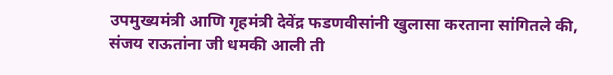उपमुख्यमंत्री आणि गृहमंत्री देवेंद्र फडणवीसांनी खुलासा करताना सांगितले की, संजय राऊतांना जी धमकी आली ती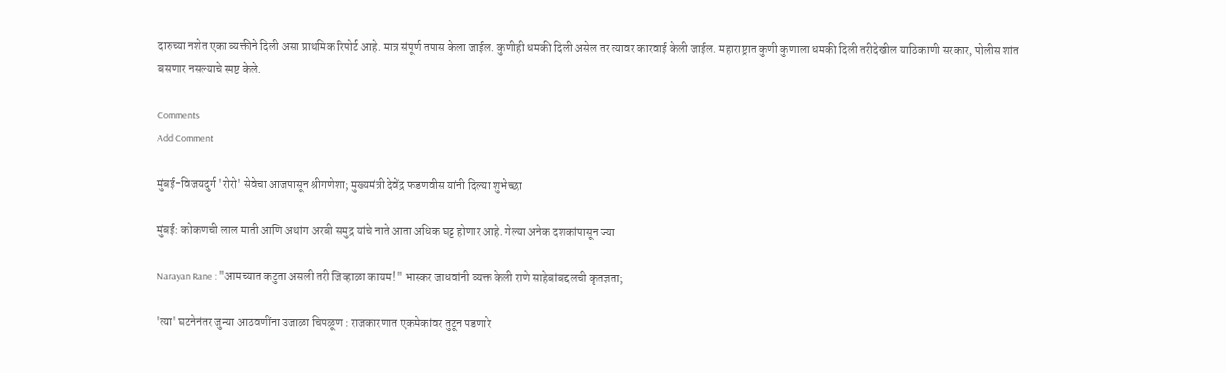दारुच्या नशेत एका व्यक्तीने दिली असा प्राथमिक रिपोर्ट आहे. मात्र संपूर्ण तपास केला जाईल. कुणीही धमकी दिली असेल तर त्यावर कारवाई केली जाईल. महाराष्ट्रात कुणी कुणाला धमकी दिली तरीदेखील याठिकाणी सरकार, पोलीस शांत बसणार नसल्याचे स्पष्ट केले.

Comments
Add Comment

मुंबई-विजयदुर्ग 'रोरो' सेवेचा आजपासून श्रीगणेशा; मुख्यमंत्री देवेंद्र फडणवीस यांनी दिल्या शुभेच्छा

मुंबई: कोकणची लाल माती आणि अथांग अरबी समुद्र यांचे नाते आता अधिक घट्ट होणार आहे. गेल्या अनेक दशकांपासून ज्या

Narayan Rane : "आमच्यात कटुता असली तरी जिव्हाळा कायम!" भास्कर जाधवांनी व्यक्त केली राणे साहेबांबद्दलची कृतज्ञता;

'त्या' घटनेनंतर जुन्या आठवणींना उजाळा चिपळूण : राजकारणात एकमेकांवर तुटून पडणारे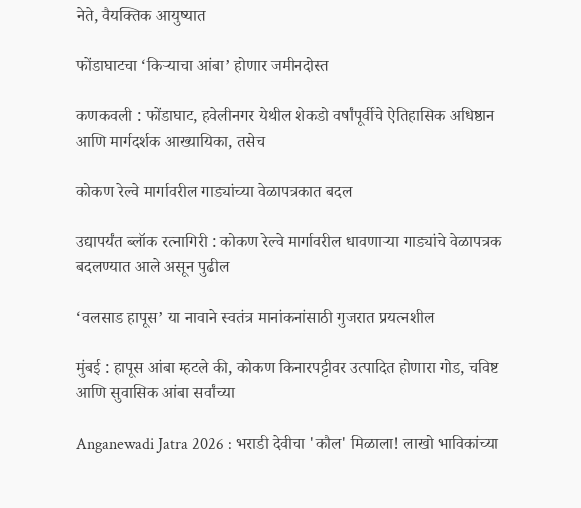नेते, वैयक्तिक आयुष्यात

फोंडाघाटचा ‘किऱ्याचा आंबा’ होणार जमीनदोस्त

कणकवली : फोंडाघाट, हवेलीनगर येथील शेकडो वर्षांपूर्वीचे ऐतिहासिक अधिष्ठान आणि मार्गदर्शक आख्यायिका, तसेच

कोकण रेल्वे मार्गावरील गाड्यांच्या वेळापत्रकात बदल

उद्यापर्यंत ब्लॉक रत्नागिरी : कोकण रेल्वे मार्गावरील धावणाऱ्या गाड्यांचे वेळापत्रक बदलण्यात आले असून पुढील

‘वलसाड हापूस’ या नावाने स्वतंत्र मानांकनांसाठी गुजरात प्रयत्नशील

मुंबई : हापूस आंबा म्हटले की, कोकण किनारपट्टीवर उत्पादित होणारा गोड, चविष्ट आणि सुवासिक आंबा सर्वांच्या

Anganewadi Jatra 2026 : भराडी देवीचा 'कौल' मिळाला! लाखो भाविकांच्या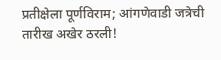प्रतीक्षेला पूर्णविराम; आंगणेवाडी जत्रेची तारीख अखेर ठरली!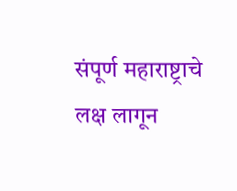संपूर्ण महाराष्ट्राचे लक्ष लागून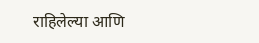राहिलेल्या आणि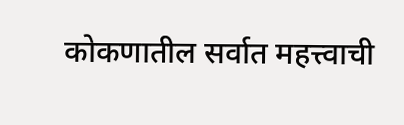कोकणातील सर्वात महत्त्वाची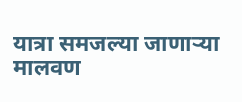यात्रा समजल्या जाणाऱ्या मालवण